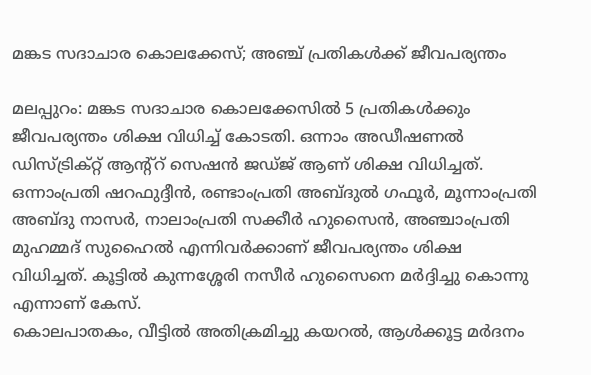മങ്കട സദാചാര കൊലക്കേസ്; അഞ്ച് പ്രതികൾക്ക് ജീവപര്യന്തം

മലപ്പുറം: മങ്കട സദാചാര കൊലക്കേസിൽ 5 പ്രതികൾക്കും ജീവപര്യന്തം ശിക്ഷ വിധിച്ച് കോടതി. ഒന്നാം അഡീഷണൽ ഡിസ്ട്രിക്റ്റ് ആന്റ്റ് സെഷൻ ജഡ്‌ജ് ആണ് ശിക്ഷ വിധിച്ചത്. ഒന്നാംപ്രതി ഷറഫുദ്ദീൻ, രണ്ടാംപ്രതി അബ്‌ദുൽ ഗഫൂർ, മൂന്നാംപ്രതി അബ്‌ദു നാസർ, നാലാംപ്രതി സക്കീർ ഹുസൈൻ, അഞ്ചാംപ്രതി മുഹമ്മദ് സുഹൈൽ എന്നിവർക്കാണ് ജീവപര്യന്തം ശിക്ഷ വിധിച്ചത്. കൂട്ടിൽ കുന്നശ്ശേരി നസീർ ഹുസൈനെ മർദ്ദിച്ചു കൊന്നു എന്നാണ് കേസ്.
കൊലപാതകം, വീട്ടിൽ അതിക്രമിച്ചു കയറൽ, ആൾക്കൂട്ട മർദനം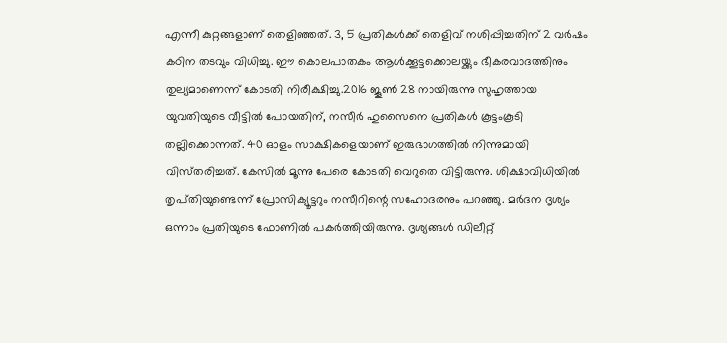എന്നീ കുറ്റങ്ങളാണ് തെളിഞ്ഞത്. 3, 5 പ്രതികൾക്ക് തെളിവ് നശിപ്പിച്ചതിന് 2 വർഷം കഠിന തടവും വിധിച്ചു. ഈ കൊലപാതകം ആൾക്കൂട്ടക്കൊലയ്ക്കും ഭീകരവാദത്തിനും തുല്യമാണെന്ന് കോടതി നിരീക്ഷിച്ചു.2016 ജൂൺ 28 നായിരുന്നു സുഹൃത്തായ യുവതിയുടെ വീട്ടിൽ പോയതിന്, നസീർ ഹുസൈനെ പ്രതികൾ കൂട്ടംകൂടി തല്ലിക്കൊന്നത്. 40 ഓളം സാക്ഷികളെയാണ് ഇരുഭാഗത്തിൽ നിന്നുമായി വിസ്‌തരിച്ചത്‌. കേസിൽ മൂന്നു പേരെ കോടതി വെറുതെ വിട്ടിരുന്നു. ശിക്ഷാവിധിയിൽ തൃപ്‌തിയുണ്ടെന്ന് പ്രോസിക്യൂട്ടറും നസീറിന്റെ സഹോദരനും പറഞ്ഞു. മർദന ദൃശ്യം ഒന്നാം പ്രതിയുടെ ഫോണിൽ പകർത്തിയിരുന്നു. ദൃശ്യങ്ങൾ ഡിലീറ്റ്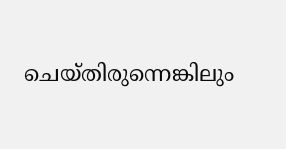ചെയ്‌തിരുന്നെങ്കിലും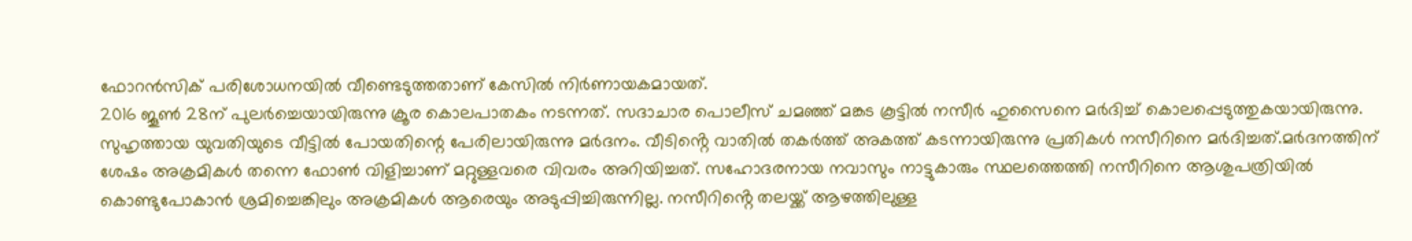ഫോറൻസിക് പരിശോധനയിൽ വീണ്ടെടുത്തതാണ് കേസിൽ നിർണായകമായത്.
2016 ജൂൺ 28ന് പുലർച്ചെയായിരുന്നു ക്രൂര കൊലപാതകം നടന്നത്. സദാചാര പൊലീസ് ചമഞ്ഞ് മങ്കട കൂട്ടിൽ നസീർ ഹുസൈനെ മർദിച്ച് കൊലപ്പെടുത്തുകയായിരുന്നു. സുഹൃത്തായ യുവതിയുടെ വീട്ടിൽ പോയതിന്റെ പേരിലായിരുന്നു മർദനം. വീടിൻ്റെ വാതിൽ തകർത്ത് അകത്ത് കടന്നായിരുന്നു പ്രതികൾ നസീറിനെ മർദിച്ചത്.മർദനത്തിന് ശേഷം അക്രമികൾ തന്നെ ഫോൺ വിളിച്ചാണ് മറ്റുള്ളവരെ വിവരം അറിയിച്ചത്. സഹോദരനായ നവാസും നാട്ടുകാരും സ്ഥലത്തെത്തി നസീറിനെ ആശുപത്രിയിൽ കൊണ്ടുപോകാൻ ശ്രമിച്ചെങ്കിലും അക്രമികൾ ആരെയും അടുപ്പിച്ചിരുന്നില്ല. നസീറിൻ്റെ തലയ്ക്ക് ആഴത്തിലുള്ള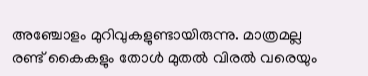അഞ്ചോളം മുറിവുകളുണ്ടായിരുന്നു. മാത്രമല്ല രണ്ട് കൈകളും തോൾ മുതൽ വിരൽ വരെയും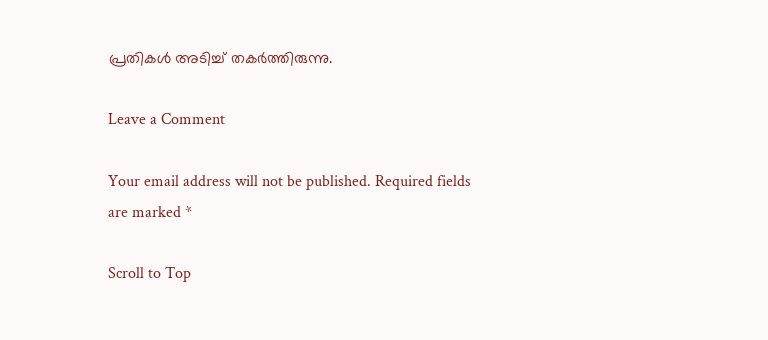പ്രതികൾ അടിച്ച് തകർത്തിരുന്നു.

Leave a Comment

Your email address will not be published. Required fields are marked *

Scroll to Top